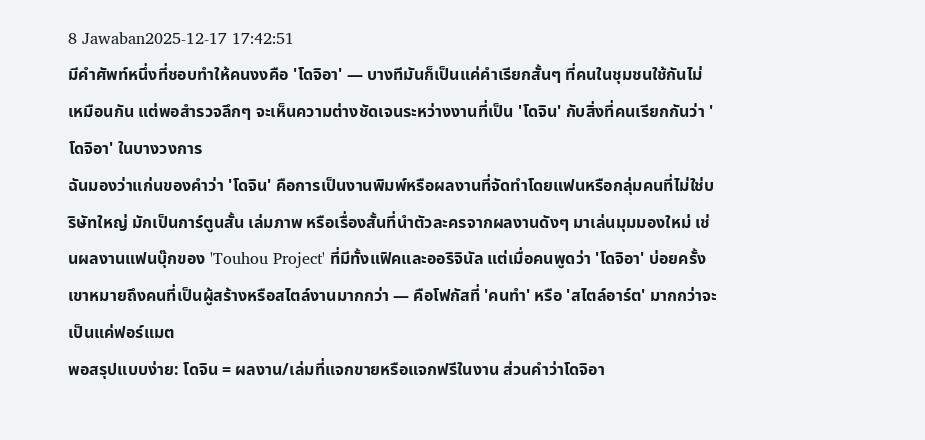8 Jawaban2025-12-17 17:42:51
มีคำศัพท์หนึ่งที่ชอบทำให้คนงงคือ 'โดจิอา' — บางทีมันก็เป็นแค่คำเรียกสั้นๆ ที่คนในชุมชนใช้กันไม่เหมือนกัน แต่พอสำรวจลึกๆ จะเห็นความต่างชัดเจนระหว่างงานที่เป็น 'โดจิน' กับสิ่งที่คนเรียกกันว่า 'โดจิอา' ในบางวงการ
ฉันมองว่าแก่นของคำว่า 'โดจิน' คือการเป็นงานพิมพ์หรือผลงานที่จัดทำโดยแฟนหรือกลุ่มคนที่ไม่ใช่บริษัทใหญ่ มักเป็นการ์ตูนสั้น เล่มภาพ หรือเรื่องสั้นที่นำตัวละครจากผลงานดังๆ มาเล่นมุมมองใหม่ เช่นผลงานแฟนบุ๊กของ 'Touhou Project' ที่มีทั้งแฟิคและออริจินัล แต่เมื่อคนพูดว่า 'โดจิอา' บ่อยครั้งเขาหมายถึงคนที่เป็นผู้สร้างหรือสไตล์งานมากกว่า — คือโฟกัสที่ 'คนทำ' หรือ 'สไตล์อาร์ต' มากกว่าจะเป็นแค่ฟอร์แมต
พอสรุปแบบง่าย: โดจิน = ผลงาน/เล่มที่แจกขายหรือแจกฟรีในงาน ส่วนคำว่าโดจิอา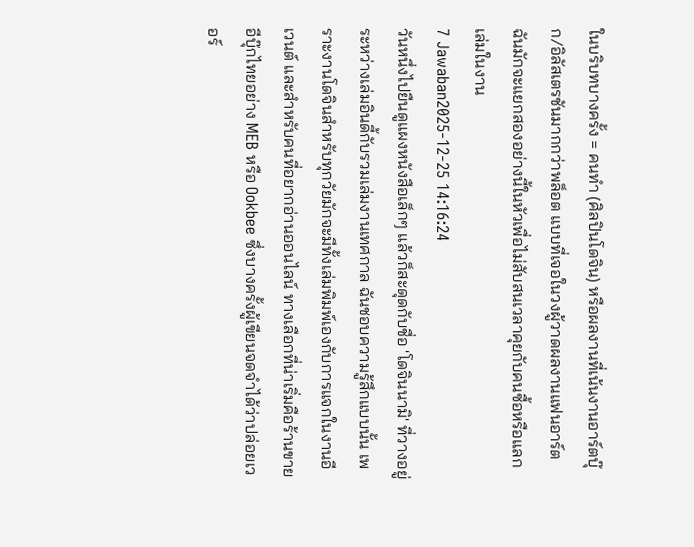ในบริบทบางครั้ง = คนทำ (ศิลปินโดจิน) หรือผลงานที่เน้นงานอาร์ตบุ๊ก/อิลัสเตรชันมากกว่าพล็อต แบบที่เจอในวงผู้วาดผลงานแฟนอาร์ต ฉันมักจะแยกสองอย่างนี้ในหัวเพื่อไม่สับสนเวลาคุยกับคนซื้อหรือแลกเล่มในงาน
7 Jawaban2025-12-25 14:16:24
วันหนึ่งไปยืนดูแผงหนังสือเล็กๆ แล้วก็สะดุดกับชื่อ 'โดจินนามิ' ที่วางอยู่ระหว่างเล่มอินดี้กับรวมเล่มงานเทศกาล ฉันชอบความรู้สึกแบบนั้น เพราะงานโดจินสำหรับทุกวัยมักจะมีทั้งเล่มพิมพ์เองกับการแจกในงานอีเวนต์ และสำหรับคนที่อยากอ่านออนไลน์ ทางเลือกที่น่าเริ่มคือร้านขายอีบุ๊กไทยอย่าง MEB หรือ Ookbee ซึ่งบางครั้งผู้เขียนจดจำได้ว่าปล่อยเวอร์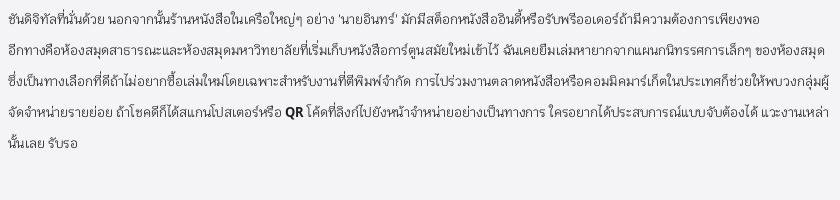ชันดิจิทัลที่นั่นด้วย นอกจากนั้นร้านหนังสือในเครือใหญ่ๆ อย่าง 'นายอินทร์' มักมีสต็อกหนังสืออินดี้หรือรับพรีออเดอร์ถ้ามีความต้องการเพียงพอ
อีกทางคือห้องสมุดสาธารณะและห้องสมุดมหาวิทยาลัยที่เริ่มเก็บหนังสือการ์ตูนสมัยใหม่เข้าไว้ ฉันเคยยืมเล่มหายากจากแผนกนิทรรศการเล็กๆ ของห้องสมุด ซึ่งเป็นทางเลือกที่ดีถ้าไม่อยากซื้อเล่มใหม่โดยเฉพาะสำหรับงานที่ตีพิมพ์จำกัด การไปร่วมงานตลาดหนังสือหรือคอมมิคมาร์เก็ตในประเทศก็ช่วยให้พบวงกลุ่มผู้จัดจำหน่ายรายย่อย ถ้าโชคดีก็ได้สแกนโปสเตอร์หรือ QR โค้ดที่ลิงก์ไปยังหน้าจำหน่ายอย่างเป็นทางการ ใครอยากได้ประสบการณ์แบบจับต้องได้ แวะงานเหล่านั้นเลย รับรอ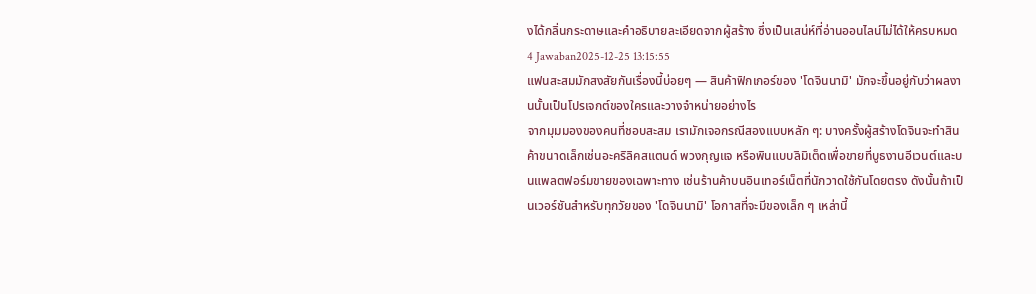งได้กลิ่นกระดาษและคำอธิบายละเอียดจากผู้สร้าง ซึ่งเป็นเสน่ห์ที่อ่านออนไลน์ไม่ได้ให้ครบหมด
4 Jawaban2025-12-25 13:15:55
แฟนสะสมมักสงสัยกันเรื่องนี้บ่อยๆ — สินค้าฟิกเกอร์ของ 'โดจินนามิ' มักจะขึ้นอยู่กับว่าผลงานนั้นเป็นโปรเจกต์ของใครและวางจำหน่ายอย่างไร
จากมุมมองของคนที่ชอบสะสม เรามักเจอกรณีสองแบบหลัก ๆ: บางครั้งผู้สร้างโดจินจะทำสินค้าขนาดเล็กเช่นอะคริลิคสแตนด์ พวงกุญแจ หรือพินแบบลิมิเต็ดเพื่อขายที่บูธงานอีเวนต์และบนแพลตฟอร์มขายของเฉพาะทาง เช่นร้านค้าบนอินเทอร์เน็ตที่นักวาดใช้กันโดยตรง ดังนั้นถ้าเป็นเวอร์ชันสำหรับทุกวัยของ 'โดจินนามิ' โอกาสที่จะมีของเล็ก ๆ เหล่านี้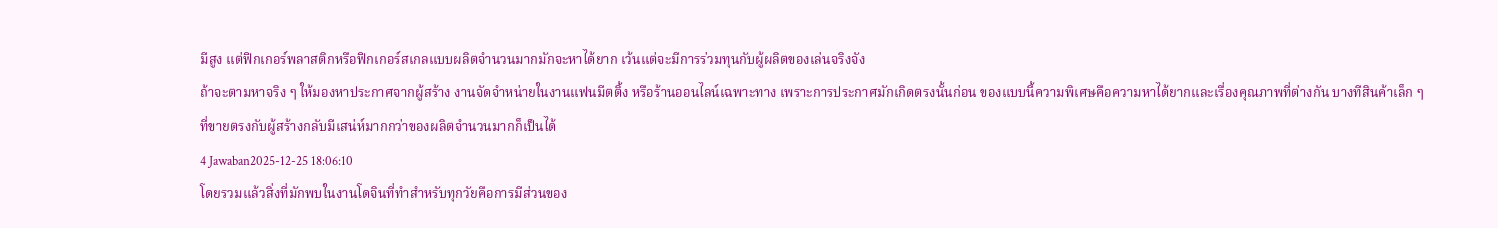มีสูง แต่ฟิกเกอร์พลาสติกหรือฟิกเกอร์สเกลแบบผลิตจำนวนมากมักจะหาได้ยาก เว้นแต่จะมีการร่วมทุนกับผู้ผลิตของเล่นจริงจัง
ถ้าจะตามหาจริง ๆ ให้มองหาประกาศจากผู้สร้าง งานจัดจำหน่ายในงานแฟนมีตติ้ง หรือร้านออนไลน์เฉพาะทาง เพราะการประกาศมักเกิดตรงนั้นก่อน ของแบบนี้ความพิเศษคือความหาได้ยากและเรื่องคุณภาพที่ต่างกัน บางทีสินค้าเล็ก ๆ ที่ขายตรงกับผู้สร้างกลับมีเสน่ห์มากกว่าของผลิตจำนวนมากก็เป็นได้
4 Jawaban2025-12-25 18:06:10
โดยรวมแล้วสิ่งที่มักพบในงานโดจินที่ทำสำหรับทุกวัยคือการมีส่วนของ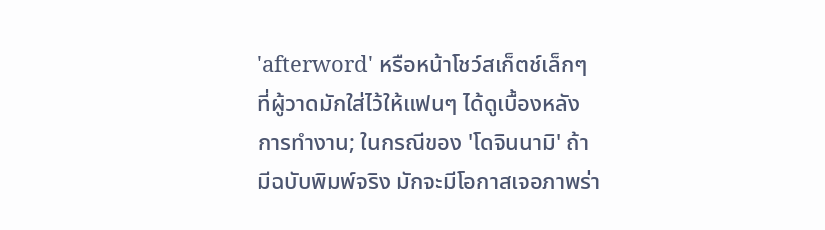'afterword' หรือหน้าโชว์สเก็ตช์เล็กๆ ที่ผู้วาดมักใส่ไว้ให้แฟนๆ ได้ดูเบื้องหลังการทำงาน; ในกรณีของ 'โดจินนามิ' ถ้ามีฉบับพิมพ์จริง มักจะมีโอกาสเจอภาพร่า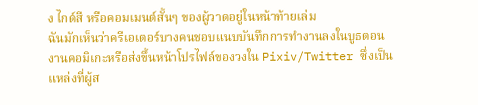ง ไกด์สี หรือคอมเมนต์สั้นๆ ของผู้วาดอยู่ในหน้าท้ายเล่ม
ฉันมักเห็นว่าครีเอเตอร์บางคนชอบแนบบันทึกการทำงานลงในบูธตอนงานคอมิเกะหรือส่งขึ้นหน้าโปรไฟล์ของวงใน Pixiv/Twitter ซึ่งเป็นแหล่งที่ผู้ส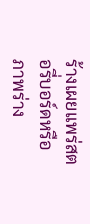ร้างเผยแพร่สตอรี่บอร์ดหรือภาพร่าง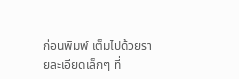ก่อนพิมพ์ เต็มไปด้วยรายละเอียดเล็กๆ ที่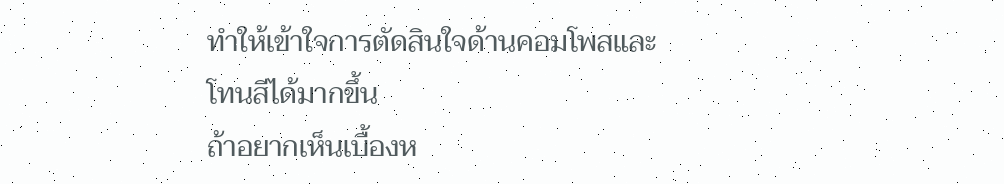ทำให้เข้าใจการตัดสินใจด้านคอมโพสและโทนสีได้มากขึ้น
ถ้าอยากเห็นเบื้องห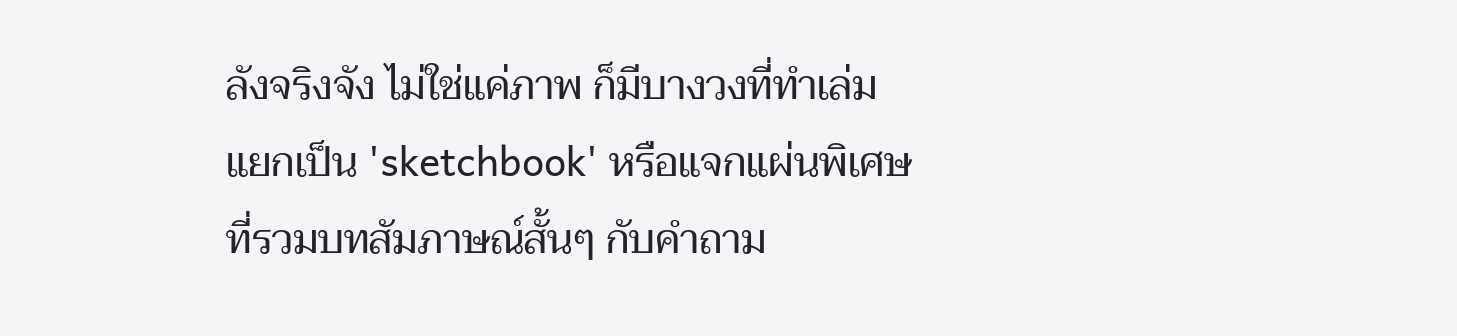ลังจริงจัง ไม่ใช่แค่ภาพ ก็มีบางวงที่ทำเล่มแยกเป็น 'sketchbook' หรือแจกแผ่นพิเศษที่รวมบทสัมภาษณ์สั้นๆ กับคำถาม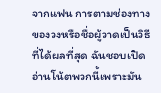จากแฟน การตามช่องทางของวงหรือชื่อผู้วาดเป็นวิธีที่ได้ผลที่สุด ฉันชอบเปิดอ่านโน้ตพวกนี้เพราะมัน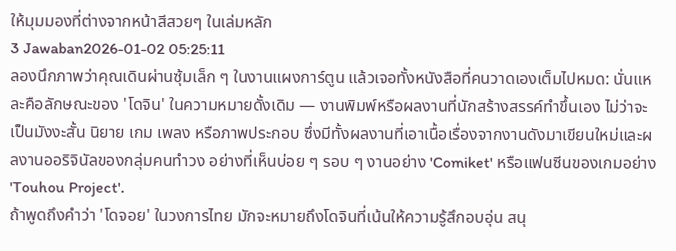ให้มุมมองที่ต่างจากหน้าสีสวยๆ ในเล่มหลัก
3 Jawaban2026-01-02 05:25:11
ลองนึกภาพว่าคุณเดินผ่านซุ้มเล็ก ๆ ในงานแผงการ์ตูน แล้วเจอทั้งหนังสือที่คนวาดเองเต็มไปหมด: นั่นแหละคือลักษณะของ 'โดจิน' ในความหมายดั้งเดิม — งานพิมพ์หรือผลงานที่นักสร้างสรรค์ทำขึ้นเอง ไม่ว่าจะเป็นมังงะสั้น นิยาย เกม เพลง หรือภาพประกอบ ซึ่งมีทั้งผลงานที่เอาเนื้อเรื่องจากงานดังมาเขียนใหม่และผลงานออริจินัลของกลุ่มคนทำวง อย่างที่เห็นบ่อย ๆ รอบ ๆ งานอย่าง 'Comiket' หรือแฟนซีนของเกมอย่าง 'Touhou Project'.
ถ้าพูดถึงคำว่า 'โดจอย' ในวงการไทย มักจะหมายถึงโดจินที่เน้นให้ความรู้สึกอบอุ่น สนุ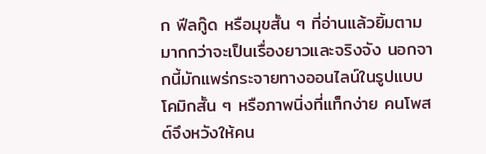ก ฟีลกู๊ด หรือมุขสั้น ๆ ที่อ่านแล้วยิ้มตามมากกว่าจะเป็นเรื่องยาวและจริงจัง นอกจากนี้มักแพร่กระจายทางออนไลน์ในรูปแบบโคมิกสั้น ๆ หรือภาพนิ่งที่แท็กง่าย คนโพสต์จึงหวังให้คน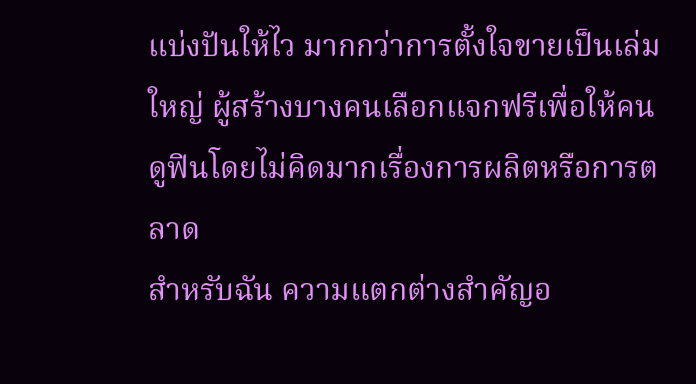แบ่งปันให้ไว มากกว่าการตั้งใจขายเป็นเล่มใหญ่ ผู้สร้างบางคนเลือกแจกฟรีเพื่อให้คนดูฟินโดยไม่คิดมากเรื่องการผลิตหรือการตลาด
สำหรับฉัน ความแตกต่างสำคัญอ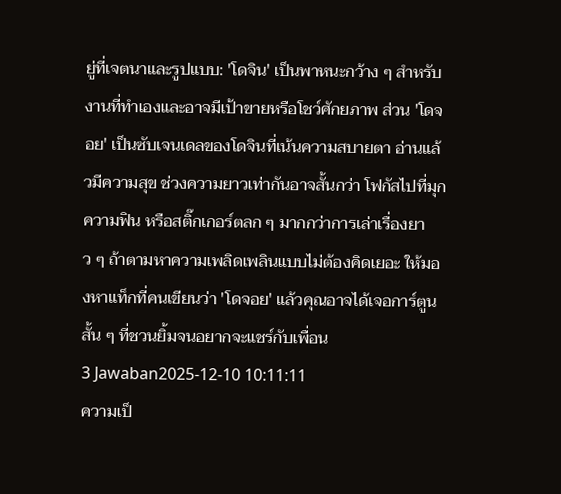ยู่ที่เจตนาและรูปแบบ: 'โดจิน' เป็นพาหนะกว้าง ๆ สำหรับงานที่ทำเองและอาจมีเป้าขายหรือโชว์ศักยภาพ ส่วน 'โดจอย' เป็นซับเจนเดลของโดจินที่เน้นความสบายตา อ่านแล้วมีความสุข ช่วงความยาวเท่ากันอาจสั้นกว่า โฟกัสไปที่มุก ความฟิน หรือสติ๊กเกอร์ตลก ๆ มากกว่าการเล่าเรื่องยาว ๆ ถ้าตามหาความเพลิดเพลินแบบไม่ต้องคิดเยอะ ให้มองหาแท็กที่คนเขียนว่า 'โดจอย' แล้วคุณอาจได้เจอการ์ตูนสั้น ๆ ที่ชวนยิ้มจนอยากจะแชร์กับเพื่อน
3 Jawaban2025-12-10 10:11:11
ความเป็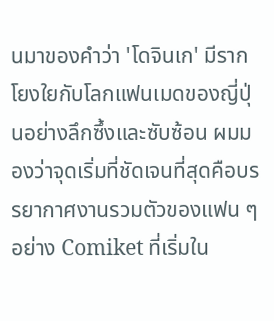นมาของคำว่า 'โดจินเก' มีรากโยงใยกับโลกแฟนเมดของญี่ปุ่นอย่างลึกซึ้งและซับซ้อน ผมมองว่าจุดเริ่มที่ชัดเจนที่สุดคือบรรยากาศงานรวมตัวของแฟน ๆ อย่าง Comiket ที่เริ่มใน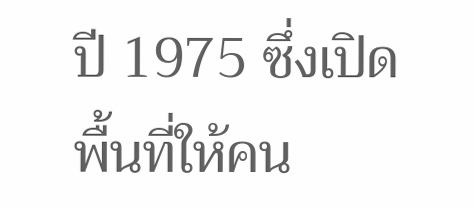ปี 1975 ซึ่งเปิดพื้นที่ให้คน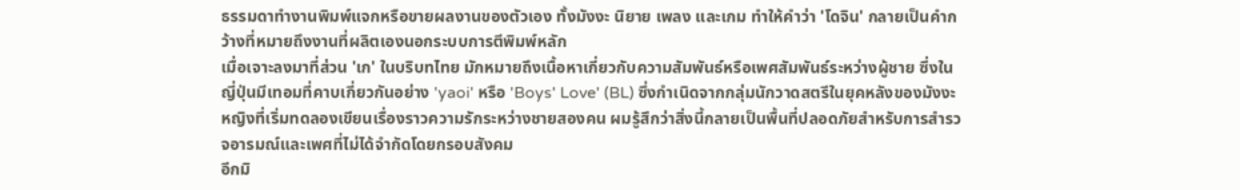ธรรมดาทำงานพิมพ์แจกหรือขายผลงานของตัวเอง ทั้งมังงะ นิยาย เพลง และเกม ทำให้คำว่า 'โดจิน' กลายเป็นคำกว้างที่หมายถึงงานที่ผลิตเองนอกระบบการตีพิมพ์หลัก
เมื่อเจาะลงมาที่ส่วน 'เก' ในบริบทไทย มักหมายถึงเนื้อหาเกี่ยวกับความสัมพันธ์หรือเพศสัมพันธ์ระหว่างผู้ชาย ซึ่งในญี่ปุ่นมีเทอมที่คาบเกี่ยวกันอย่าง 'yaoi' หรือ 'Boys' Love' (BL) ซึ่งกำเนิดจากกลุ่มนักวาดสตรีในยุคหลังของมังงะหญิงที่เริ่มทดลองเขียนเรื่องราวความรักระหว่างชายสองคน ผมรู้สึกว่าสิ่งนี้กลายเป็นพื้นที่ปลอดภัยสำหรับการสำรวจอารมณ์และเพศที่ไม่ได้จำกัดโดยกรอบสังคม
อีกมิ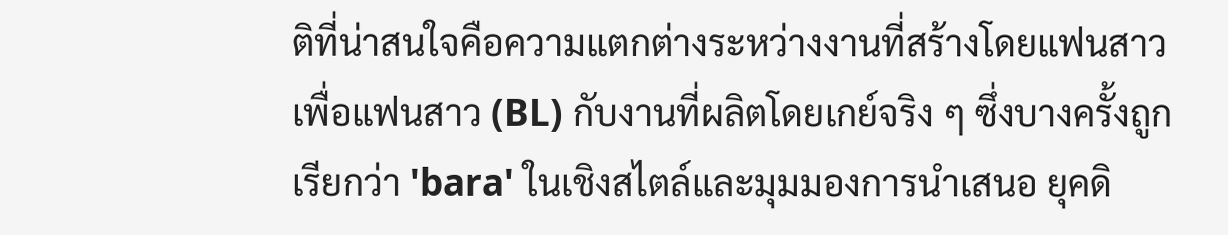ติที่น่าสนใจคือความแตกต่างระหว่างงานที่สร้างโดยแฟนสาวเพื่อแฟนสาว (BL) กับงานที่ผลิตโดยเกย์จริง ๆ ซึ่งบางครั้งถูกเรียกว่า 'bara' ในเชิงสไตล์และมุมมองการนำเสนอ ยุคดิ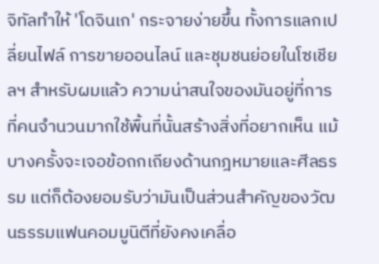จิทัลทำให้ 'โดจินเก' กระจายง่ายขึ้น ทั้งการแลกเปลี่ยนไฟล์ การขายออนไลน์ และชุมชนย่อยในโซเชียลฯ สำหรับผมแล้ว ความน่าสนใจของมันอยู่ที่การที่คนจำนวนมากใช้พื้นที่นั้นสร้างสิ่งที่อยากเห็น แม้บางครั้งจะเจอข้อถกเถียงด้านกฎหมายและศีลธรรม แต่ก็ต้องยอมรับว่ามันเป็นส่วนสำคัญของวัฒนธรรมแฟนคอมมูนิตีที่ยังคงเคลื่อ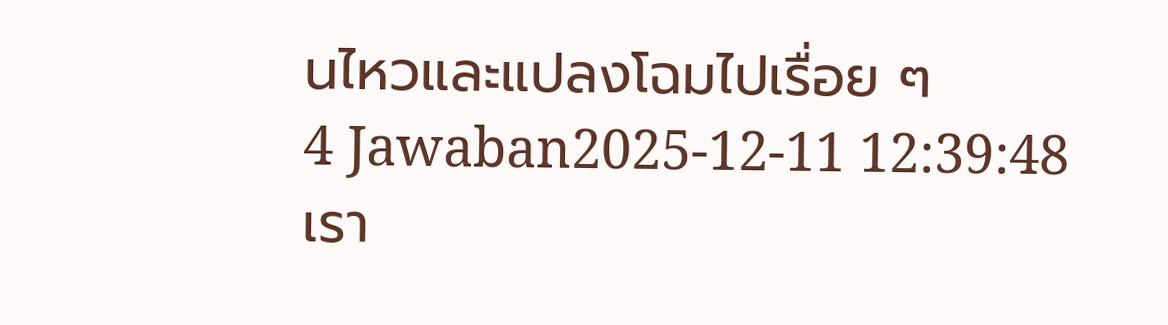นไหวและแปลงโฉมไปเรื่อย ๆ
4 Jawaban2025-12-11 12:39:48
เรา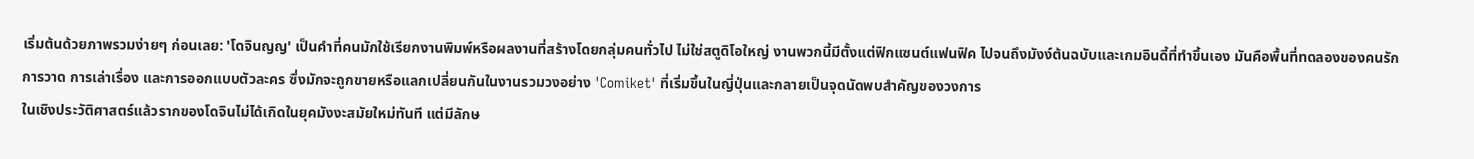เริ่มต้นด้วยภาพรวมง่ายๆ ก่อนเลย: 'โดจินญญ' เป็นคำที่คนมักใช้เรียกงานพิมพ์หรือผลงานที่สร้างโดยกลุ่มคนทั่วไป ไม่ใช่สตูดิโอใหญ่ งานพวกนี้มีตั้งแต่ฟิกแซนต์แฟนฟิค ไปจนถึงมังง์ต้นฉบับและเกมอินดี้ที่ทำขึ้นเอง มันคือพื้นที่ทดลองของคนรักการวาด การเล่าเรื่อง และการออกแบบตัวละคร ซึ่งมักจะถูกขายหรือแลกเปลี่ยนกันในงานรวมวงอย่าง 'Comiket' ที่เริ่มขึ้นในญี่ปุ่นและกลายเป็นจุดนัดพบสำคัญของวงการ
ในเชิงประวัติศาสตร์แล้วรากของโดจินไม่ได้เกิดในยุคมังงะสมัยใหม่ทันที แต่มีลักษ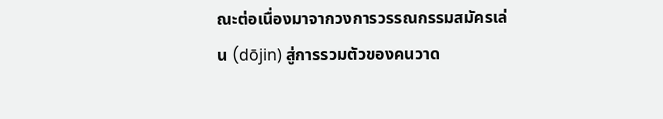ณะต่อเนื่องมาจากวงการวรรณกรรมสมัครเล่น (dōjin) สู่การรวมตัวของคนวาด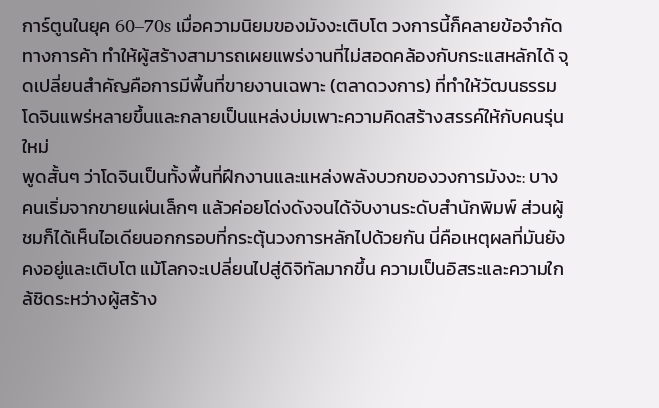การ์ตูนในยุค 60–70s เมื่อความนิยมของมังงะเติบโต วงการนี้ก็คลายข้อจำกัดทางการค้า ทำให้ผู้สร้างสามารถเผยแพร่งานที่ไม่สอดคล้องกับกระแสหลักได้ จุดเปลี่ยนสำคัญคือการมีพื้นที่ขายงานเฉพาะ (ตลาดวงการ) ที่ทำให้วัฒนธรรมโดจินแพร่หลายขึ้นและกลายเป็นแหล่งบ่มเพาะความคิดสร้างสรรค์ให้กับคนรุ่นใหม่
พูดสั้นๆ ว่าโดจินเป็นทั้งพื้นที่ฝึกงานและแหล่งพลังบวกของวงการมังงะ: บางคนเริ่มจากขายแผ่นเล็กๆ แล้วค่อยโด่งดังจนได้จับงานระดับสำนักพิมพ์ ส่วนผู้ชมก็ได้เห็นไอเดียนอกกรอบที่กระตุ้นวงการหลักไปด้วยกัน นี่คือเหตุผลที่มันยังคงอยู่และเติบโต แม้โลกจะเปลี่ยนไปสู่ดิจิทัลมากขึ้น ความเป็นอิสระและความใกล้ชิดระหว่างผู้สร้าง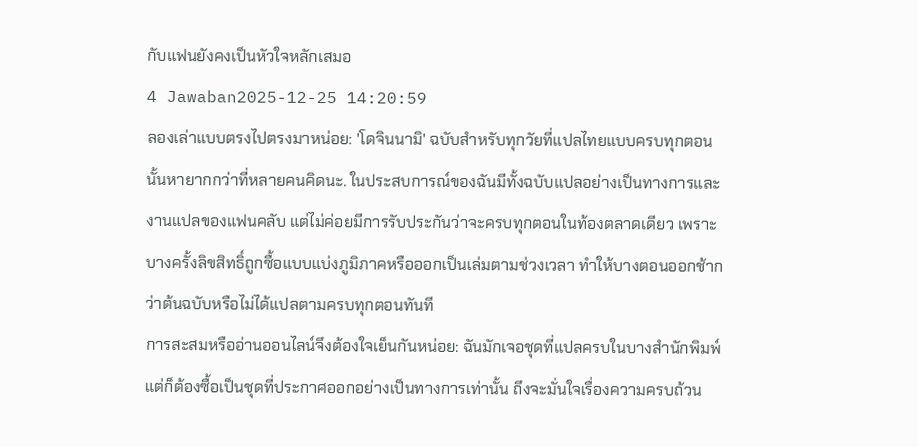กับแฟนยังคงเป็นหัวใจหลักเสมอ
4 Jawaban2025-12-25 14:20:59
ลองเล่าแบบตรงไปตรงมาหน่อย: 'โดจินนามิ' ฉบับสำหรับทุกวัยที่แปลไทยแบบครบทุกตอนนั้นหายากกว่าที่หลายคนคิดนะ. ในประสบการณ์ของฉันมีทั้งฉบับแปลอย่างเป็นทางการและงานแปลของแฟนคลับ แต่ไม่ค่อยมีการรับประกันว่าจะครบทุกตอนในท้องตลาดเดียว เพราะบางครั้งลิขสิทธิ์ถูกซื้อแบบแบ่งภูมิภาคหรือออกเป็นเล่มตามช่วงเวลา ทำให้บางตอนออกช้ากว่าต้นฉบับหรือไม่ได้แปลตามครบทุกตอนทันที
การสะสมหรืออ่านออนไลน์จึงต้องใจเย็นกันหน่อย: ฉันมักเจอชุดที่แปลครบในบางสำนักพิมพ์ แต่ก็ต้องซื้อเป็นชุดที่ประกาศออกอย่างเป็นทางการเท่านั้น ถึงจะมั่นใจเรื่องความครบถ้วน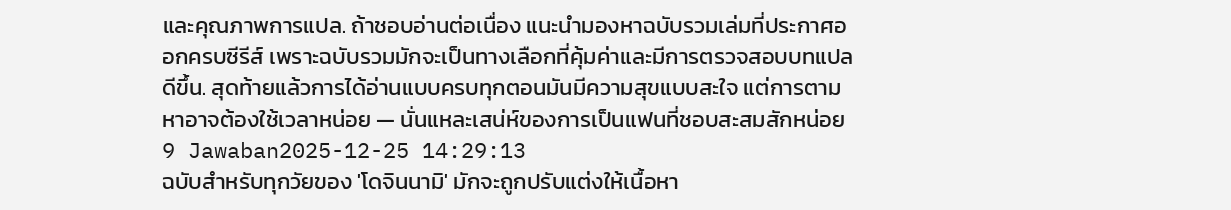และคุณภาพการแปล. ถ้าชอบอ่านต่อเนื่อง แนะนำมองหาฉบับรวมเล่มที่ประกาศออกครบซีรีส์ เพราะฉบับรวมมักจะเป็นทางเลือกที่คุ้มค่าและมีการตรวจสอบบทแปลดีขึ้น. สุดท้ายแล้วการได้อ่านแบบครบทุกตอนมันมีความสุขแบบสะใจ แต่การตามหาอาจต้องใช้เวลาหน่อย — นั่นแหละเสน่ห์ของการเป็นแฟนที่ชอบสะสมสักหน่อย
9 Jawaban2025-12-25 14:29:13
ฉบับสำหรับทุกวัยของ 'โดจินนามิ' มักจะถูกปรับแต่งให้เนื้อหา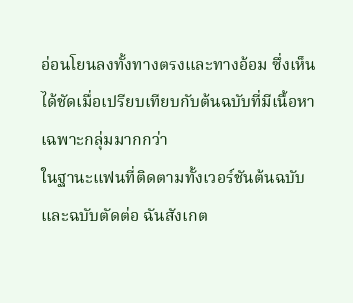อ่อนโยนลงทั้งทางตรงและทางอ้อม ซึ่งเห็นได้ชัดเมื่อเปรียบเทียบกับต้นฉบับที่มีเนื้อหาเฉพาะกลุ่มมากกว่า
ในฐานะแฟนที่ติดตามทั้งเวอร์ชันต้นฉบับและฉบับตัดต่อ ฉันสังเกต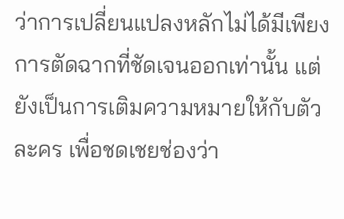ว่าการเปลี่ยนแปลงหลักไม่ได้มีเพียงการตัดฉากที่ชัดเจนออกเท่านั้น แต่ยังเป็นการเติมความหมายให้กับตัวละคร เพื่อชดเชยช่องว่า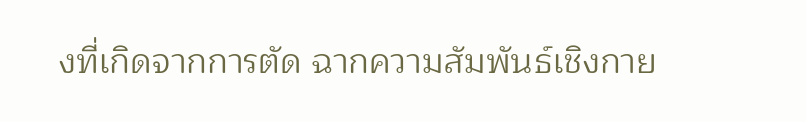งที่เกิดจากการตัด ฉากความสัมพันธ์เชิงกาย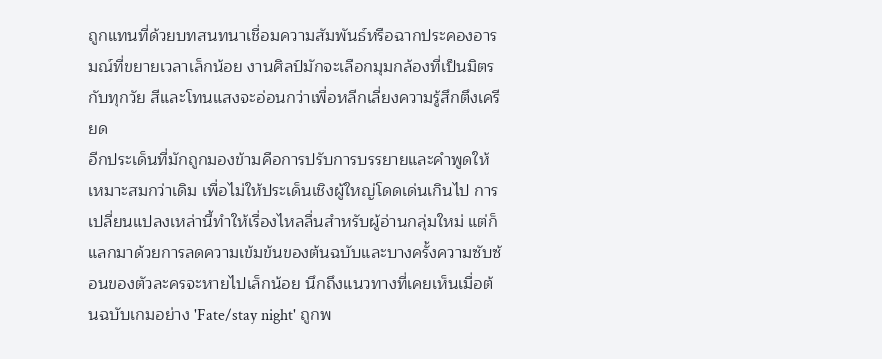ถูกแทนที่ด้วยบทสนทนาเชื่อมความสัมพันธ์หรือฉากประคองอารมณ์ที่ขยายเวลาเล็กน้อย งานศิลป์มักจะเลือกมุมกล้องที่เป็นมิตรกับทุกวัย สีและโทนแสงจะอ่อนกว่าเพื่อหลีกเลี่ยงความรู้สึกตึงเครียด
อีกประเด็นที่มักถูกมองข้ามคือการปรับการบรรยายและคำพูดให้เหมาะสมกว่าเดิม เพื่อไม่ให้ประเด็นเชิงผู้ใหญ่โดดเด่นเกินไป การเปลี่ยนแปลงเหล่านี้ทำให้เรื่องไหลลื่นสำหรับผู้อ่านกลุ่มใหม่ แต่ก็แลกมาด้วยการลดความเข้มข้นของต้นฉบับและบางครั้งความซับซ้อนของตัวละครจะหายไปเล็กน้อย นึกถึงแนวทางที่เคยเห็นเมื่อต้นฉบับเกมอย่าง 'Fate/stay night' ถูกพ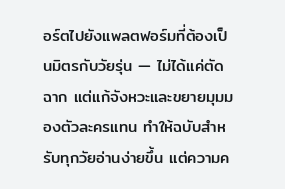อร์ตไปยังแพลตฟอร์มที่ต้องเป็นมิตรกับวัยรุ่น — ไม่ได้แค่ตัดฉาก แต่แก้จังหวะและขยายมุมมองตัวละครแทน ทำให้ฉบับสำหรับทุกวัยอ่านง่ายขึ้น แต่ความค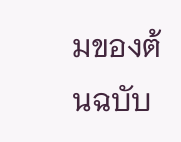มของต้นฉบับ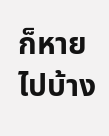ก็หายไปบ้าง